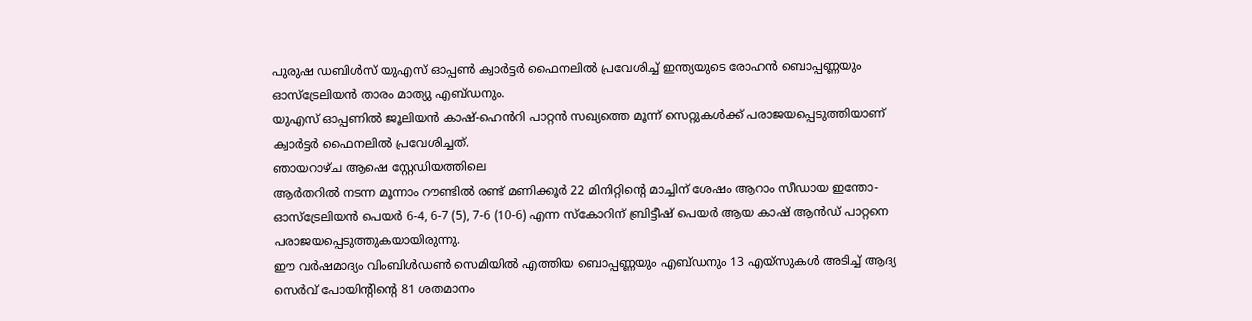പുരുഷ ഡബിൾസ് യുഎസ് ഓപ്പൺ ക്വാർട്ടർ ഫൈനലിൽ പ്രവേശിച്ച് ഇന്ത്യയുടെ രോഹൻ ബൊപ്പണ്ണയും ഓസ്ട്രേലിയൻ താരം മാത്യു എബ്ഡനും.
യുഎസ് ഓപ്പണിൽ ജൂലിയൻ കാഷ്-ഹെൻറി പാറ്റൻ സഖ്യത്തെ മൂന്ന് സെറ്റുകൾക്ക് പരാജയപ്പെടുത്തിയാണ് ക്വാർട്ടർ ഫൈനലിൽ പ്രവേശിച്ചത്.
ഞായറാഴ്ച ആഷെ സ്റ്റേഡിയത്തിലെ
ആർതറിൽ നടന്ന മൂന്നാം റൗണ്ടിൽ രണ്ട് മണിക്കൂർ 22 മിനിറ്റിന്റെ മാച്ചിന് ശേഷം ആറാം സീഡായ ഇന്തോ-ഓസ്ട്രേലിയൻ പെയർ 6-4, 6-7 (5), 7-6 (10-6) എന്ന സ്കോറിന് ബ്രിട്ടീഷ് പെയർ ആയ കാഷ് ആൻഡ് പാറ്റനെ പരാജയപ്പെടുത്തുകയായിരുന്നു.
ഈ വർഷമാദ്യം വിംബിൾഡൺ സെമിയിൽ എത്തിയ ബൊപ്പണ്ണയും എബ്ഡനും 13 എയ്സുകൾ അടിച്ച് ആദ്യ സെർവ് പോയിന്റിന്റെ 81 ശതമാനം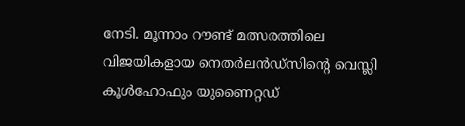നേടി. മൂന്നാം റൗണ്ട് മത്സരത്തിലെ വിജയികളായ നെതർലൻഡ്സിന്റെ വെസ്ലി കൂൾഹോഫും യുണൈറ്റഡ്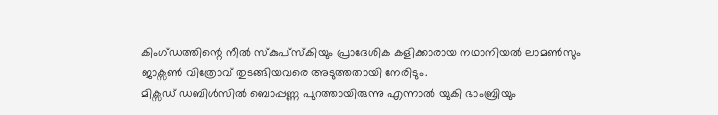കിംഗ്ഡത്തിന്റെ നീൽ സ്കുപ്സ്കിയും പ്രാദേശിക കളിക്കാരായ നഥാനിയൽ ലാമൺസും ജാക്സൺ വിത്രോവ് തുടങ്ങിയവരെ അടുത്തതായി നേരിടും.
മിക്സഡ് ഡബിൾസിൽ ബൊപ്പണ്ണ പുറത്തായിരുന്നു എന്നാൽ യുകി ഭാംബ്രിയും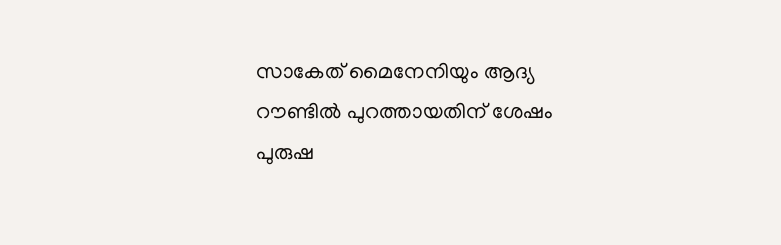സാകേത് മൈനേനിയും ആദ്യ റൗണ്ടിൽ പുറത്തായതിന് ശേഷം പുരുഷ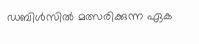ഡബിൾസിൽ മത്സരിക്കുന്ന ഏക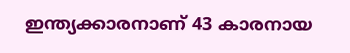ഇന്ത്യക്കാരനാണ് 43 കാരനായ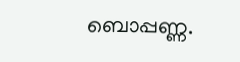ബൊപ്പണ്ണ.